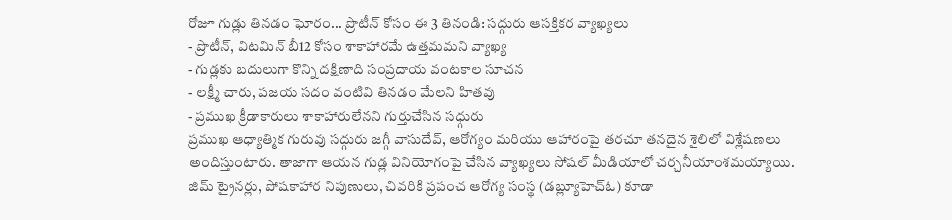రోజూ గుడ్లు తినడం ఘోరం... ప్రొటీన్ కోసం ఈ 3 తినండి: సద్గురు ఆసక్తికర వ్యాఖ్యలు
- ప్రొటీన్, విటమిన్ బీ12 కోసం శాకాహారమే ఉత్తమమని వ్యాఖ్య
- గుడ్లకు బదులుగా కొన్ని దక్షిణాది సంప్రదాయ వంటకాల సూచన
- లక్ష్మీ చారు, పజయ సదం వంటివి తినడం మేలని హితవు
- ప్రముఖ క్రీడాకారులు శాకాహారులేనని గుర్తుచేసిన సధ్గురు
ప్రముఖ ఆధ్యాత్మిక గురువు సద్గురు జగ్గీ వాసుదేవ్, ఆరోగ్యం మరియు ఆహారంపై తరచూ తనదైన శైలిలో విశ్లేషణలు అందిస్తుంటారు. తాజాగా ఆయన గుడ్ల వినియోగంపై చేసిన వ్యాఖ్యలు సోషల్ మీడియాలో చర్చనీయాంశమయ్యాయి. జిమ్ ట్రైనర్లు, పోషకాహార నిపుణులు, చివరికి ప్రపంచ ఆరోగ్య సంస్థ (డబ్ల్యూహెచ్ఓ) కూడా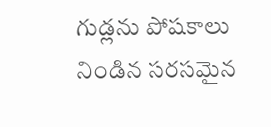గుడ్లను పోషకాలు నిండిన సరసమైన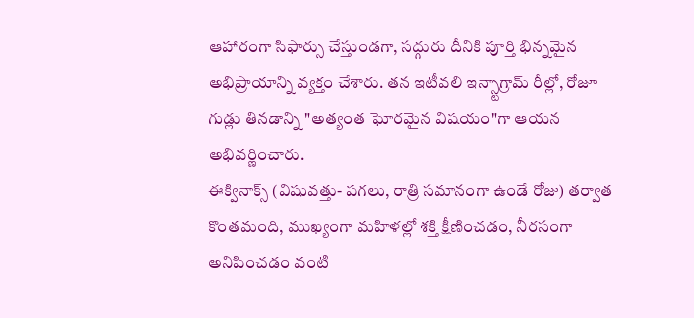ఆహారంగా సిఫార్సు చేస్తుండగా, సద్గురు దీనికి పూర్తి భిన్నమైన అభిప్రాయాన్ని వ్యక్తం చేశారు. తన ఇటీవలి ఇన్స్టాగ్రామ్ రీల్లో, రోజూ గుడ్లు తినడాన్ని "అత్యంత ఘోరమైన విషయం"గా ఆయన అభివర్ణించారు.
ఈక్వినాక్స్ (విషువత్తు- పగలు, రాత్రి సమానంగా ఉండే రోజు) తర్వాత కొంతమంది, ముఖ్యంగా మహిళల్లో శక్తి క్షీణించడం, నీరసంగా అనిపించడం వంటి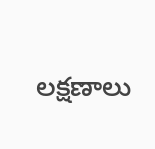లక్షణాలు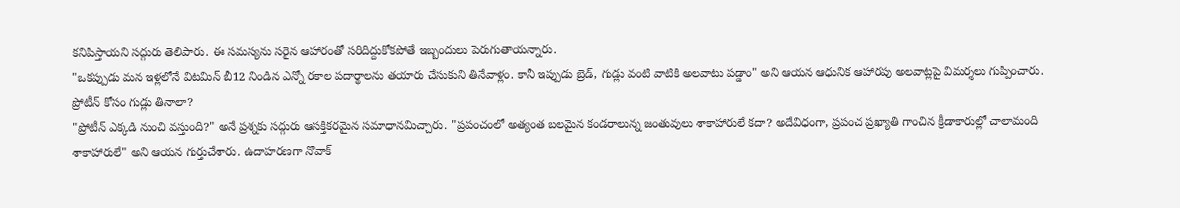కనిపిస్తాయని సద్గురు తెలిపారు. ఈ సమస్యను సరైన ఆహారంతో సరిదిద్దుకోకపోతే ఇబ్బందులు పెరుగుతాయన్నారు.
"ఒకప్పుడు మన ఇళ్లలోనే విటమిన్ బీ12 నిండిన ఎన్నో రకాల పదార్థాలను తయారు చేసుకుని తినేవాళ్లం. కానీ ఇప్పుడు బ్రెడ్, గుడ్లు వంటి వాటికి అలవాటు పడ్డాం" అని ఆయన ఆధునిక ఆహారపు అలవాట్లపై విమర్శలు గుప్పించారు.
ప్రోటీన్ కోసం గుడ్లు తినాలా?
"ప్రోటీన్ ఎక్కడి నుంచి వస్తుంది?" అనే ప్రశ్నకు సద్గురు ఆసక్తికరమైన సమాధానమిచ్చారు. "ప్రపంచంలో అత్యంత బలమైన కండరాలున్న జంతువులు శాకాహారులే కదా? అదేవిధంగా, ప్రపంచ ప్రఖ్యాతి గాంచిన క్రీడాకారుల్లో చాలామంది శాకాహారులే" అని ఆయన గుర్తుచేశారు. ఉదాహరణగా నొవాక్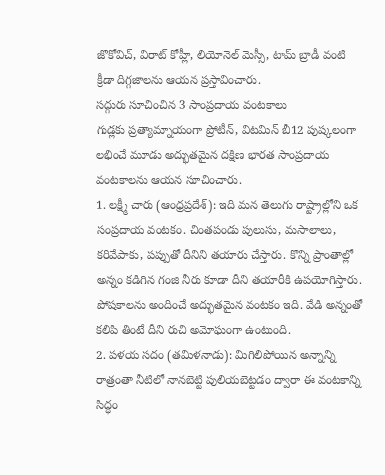జొకోవిచ్, విరాట్ కోహ్లీ, లియోనెల్ మెస్సీ, టామ్ బ్రాడీ వంటి క్రీడా దిగ్గజాలను ఆయన ప్రస్తావించారు.
సద్గురు సూచించిన 3 సాంప్రదాయ వంటకాలు
గుడ్లకు ప్రత్యామ్నాయంగా ప్రోటీన్, విటమిన్ బీ12 పుష్కలంగా లభించే మూడు అద్భుతమైన దక్షిణ భారత సాంప్రదాయ వంటకాలను ఆయన సూచించారు.
1. లక్ష్మీ చారు (ఆంధ్రప్రదేశ్): ఇది మన తెలుగు రాష్ట్రాల్లోని ఒక సంప్రదాయ వంటకం. చింతపండు పులుసు, మసాలాలు, కరివేపాకు, పప్పుతో దీనిని తయారు చేస్తారు. కొన్ని ప్రాంతాల్లో అన్నం కడిగిన గంజి నీరు కూడా దీని తయారీకి ఉపయోగిస్తారు. పోషకాలను అందించే అద్భుతమైన వంటకం ఇది. వేడి అన్నంతో కలిపి తింటే దీని రుచి అమోఘంగా ఉంటుంది.
2. పళయ సదం (తమిళనాడు): మిగిలిపోయిన అన్నాన్ని రాత్రంతా నీటిలో నానబెట్టి పులియబెట్టడం ద్వారా ఈ వంటకాన్ని సిద్ధం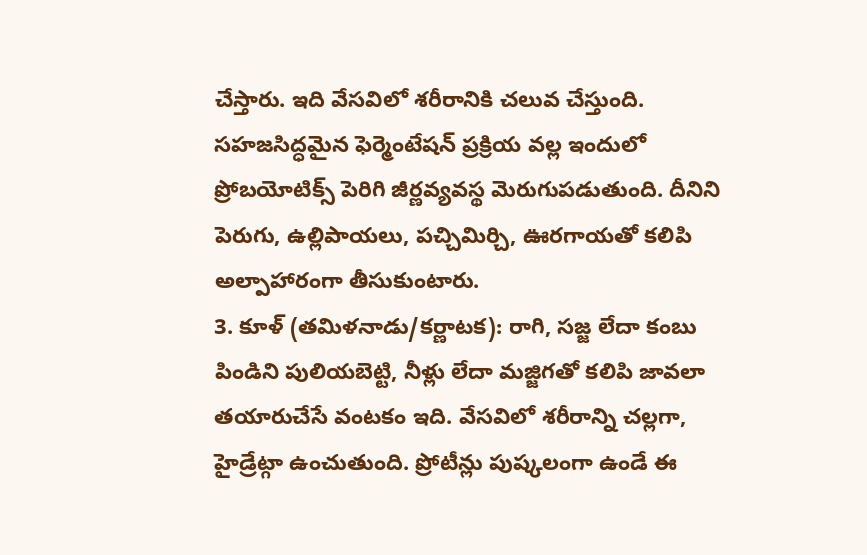చేస్తారు. ఇది వేసవిలో శరీరానికి చలువ చేస్తుంది. సహజసిద్ధమైన ఫెర్మెంటేషన్ ప్రక్రియ వల్ల ఇందులో ప్రోబయోటిక్స్ పెరిగి జీర్ణవ్యవస్థ మెరుగుపడుతుంది. దీనిని పెరుగు, ఉల్లిపాయలు, పచ్చిమిర్చి, ఊరగాయతో కలిపి అల్పాహారంగా తీసుకుంటారు.
3. కూళ్ (తమిళనాడు/కర్ణాటక): రాగి, సజ్జ లేదా కంబు పిండిని పులియబెట్టి, నీళ్లు లేదా మజ్జిగతో కలిపి జావలా తయారుచేసే వంటకం ఇది. వేసవిలో శరీరాన్ని చల్లగా, హైడ్రేట్గా ఉంచుతుంది. ప్రోటీన్లు పుష్కలంగా ఉండే ఈ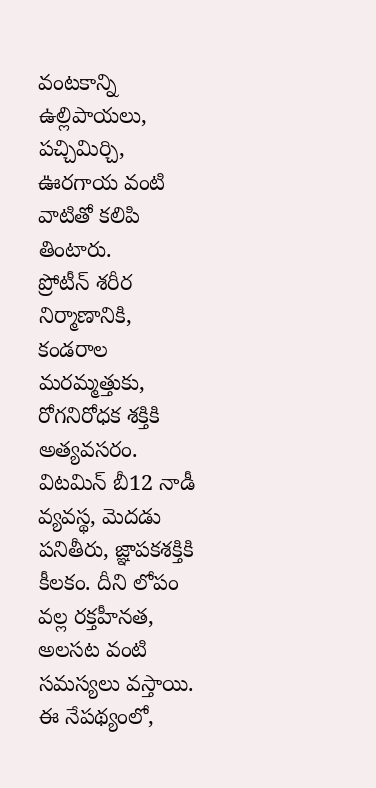వంటకాన్ని ఉల్లిపాయలు, పచ్చిమిర్చి, ఊరగాయ వంటి వాటితో కలిపి తింటారు.
ప్రోటీన్ శరీర నిర్మాణానికి, కండరాల మరమ్మత్తుకు, రోగనిరోధక శక్తికి అత్యవసరం. విటమిన్ బీ12 నాడీ వ్యవస్థ, మెదడు పనితీరు, జ్ఞాపకశక్తికి కీలకం. దీని లోపం వల్ల రక్తహీనత, అలసట వంటి సమస్యలు వస్తాయి. ఈ నేపథ్యంలో,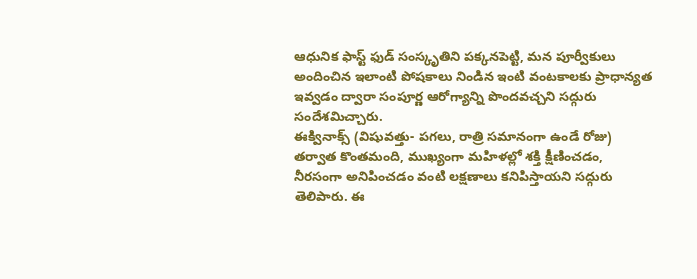ఆధునిక ఫాస్ట్ ఫుడ్ సంస్కృతిని పక్కనపెట్టి, మన పూర్వీకులు అందించిన ఇలాంటి పోషకాలు నిండిన ఇంటి వంటకాలకు ప్రాధాన్యత ఇవ్వడం ద్వారా సంపూర్ణ ఆరోగ్యాన్ని పొందవచ్చని సద్గురు సందేశమిచ్చారు.
ఈక్వినాక్స్ (విషువత్తు- పగలు, రాత్రి సమానంగా ఉండే రోజు) తర్వాత కొంతమంది, ముఖ్యంగా మహిళల్లో శక్తి క్షీణించడం, నీరసంగా అనిపించడం వంటి లక్షణాలు కనిపిస్తాయని సద్గురు తెలిపారు. ఈ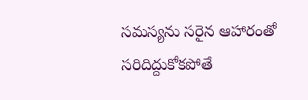సమస్యను సరైన ఆహారంతో సరిదిద్దుకోకపోతే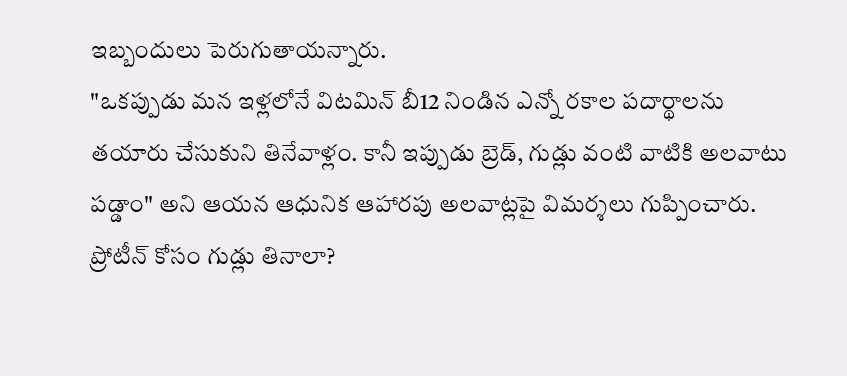ఇబ్బందులు పెరుగుతాయన్నారు.
"ఒకప్పుడు మన ఇళ్లలోనే విటమిన్ బీ12 నిండిన ఎన్నో రకాల పదార్థాలను తయారు చేసుకుని తినేవాళ్లం. కానీ ఇప్పుడు బ్రెడ్, గుడ్లు వంటి వాటికి అలవాటు పడ్డాం" అని ఆయన ఆధునిక ఆహారపు అలవాట్లపై విమర్శలు గుప్పించారు.
ప్రోటీన్ కోసం గుడ్లు తినాలా?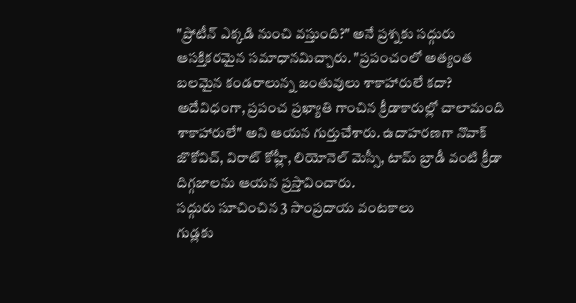"ప్రోటీన్ ఎక్కడి నుంచి వస్తుంది?" అనే ప్రశ్నకు సద్గురు ఆసక్తికరమైన సమాధానమిచ్చారు. "ప్రపంచంలో అత్యంత బలమైన కండరాలున్న జంతువులు శాకాహారులే కదా? అదేవిధంగా, ప్రపంచ ప్రఖ్యాతి గాంచిన క్రీడాకారుల్లో చాలామంది శాకాహారులే" అని ఆయన గుర్తుచేశారు. ఉదాహరణగా నొవాక్ జొకోవిచ్, విరాట్ కోహ్లీ, లియోనెల్ మెస్సీ, టామ్ బ్రాడీ వంటి క్రీడా దిగ్గజాలను ఆయన ప్రస్తావించారు.
సద్గురు సూచించిన 3 సాంప్రదాయ వంటకాలు
గుడ్లకు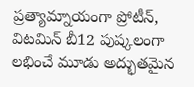ప్రత్యామ్నాయంగా ప్రోటీన్, విటమిన్ బీ12 పుష్కలంగా లభించే మూడు అద్భుతమైన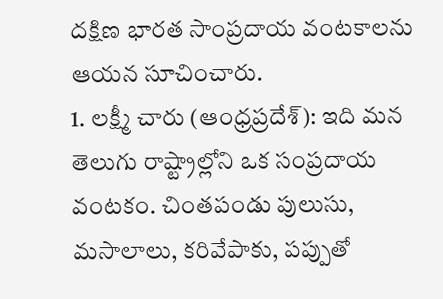దక్షిణ భారత సాంప్రదాయ వంటకాలను ఆయన సూచించారు.
1. లక్ష్మీ చారు (ఆంధ్రప్రదేశ్): ఇది మన తెలుగు రాష్ట్రాల్లోని ఒక సంప్రదాయ వంటకం. చింతపండు పులుసు, మసాలాలు, కరివేపాకు, పప్పుతో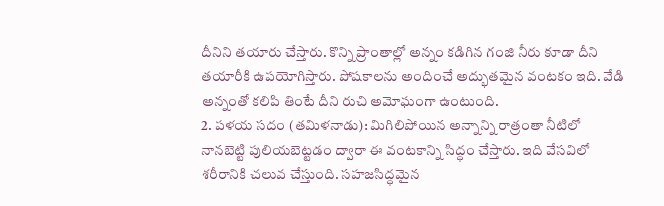దీనిని తయారు చేస్తారు. కొన్ని ప్రాంతాల్లో అన్నం కడిగిన గంజి నీరు కూడా దీని తయారీకి ఉపయోగిస్తారు. పోషకాలను అందించే అద్భుతమైన వంటకం ఇది. వేడి అన్నంతో కలిపి తింటే దీని రుచి అమోఘంగా ఉంటుంది.
2. పళయ సదం (తమిళనాడు): మిగిలిపోయిన అన్నాన్ని రాత్రంతా నీటిలో నానబెట్టి పులియబెట్టడం ద్వారా ఈ వంటకాన్ని సిద్ధం చేస్తారు. ఇది వేసవిలో శరీరానికి చలువ చేస్తుంది. సహజసిద్ధమైన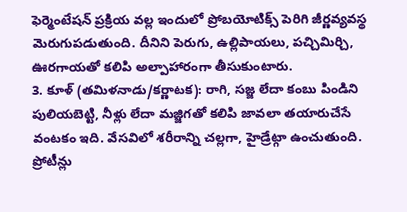ఫెర్మెంటేషన్ ప్రక్రియ వల్ల ఇందులో ప్రోబయోటిక్స్ పెరిగి జీర్ణవ్యవస్థ మెరుగుపడుతుంది. దీనిని పెరుగు, ఉల్లిపాయలు, పచ్చిమిర్చి, ఊరగాయతో కలిపి అల్పాహారంగా తీసుకుంటారు.
3. కూళ్ (తమిళనాడు/కర్ణాటక): రాగి, సజ్జ లేదా కంబు పిండిని పులియబెట్టి, నీళ్లు లేదా మజ్జిగతో కలిపి జావలా తయారుచేసే వంటకం ఇది. వేసవిలో శరీరాన్ని చల్లగా, హైడ్రేట్గా ఉంచుతుంది. ప్రోటీన్లు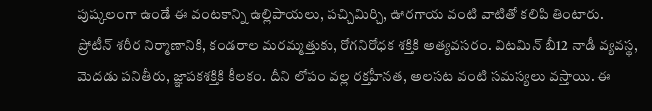పుష్కలంగా ఉండే ఈ వంటకాన్ని ఉల్లిపాయలు, పచ్చిమిర్చి, ఊరగాయ వంటి వాటితో కలిపి తింటారు.
ప్రోటీన్ శరీర నిర్మాణానికి, కండరాల మరమ్మత్తుకు, రోగనిరోధక శక్తికి అత్యవసరం. విటమిన్ బీ12 నాడీ వ్యవస్థ, మెదడు పనితీరు, జ్ఞాపకశక్తికి కీలకం. దీని లోపం వల్ల రక్తహీనత, అలసట వంటి సమస్యలు వస్తాయి. ఈ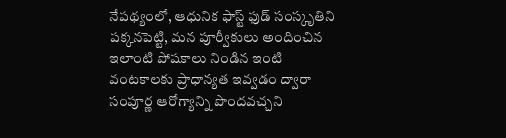నేపథ్యంలో, ఆధునిక ఫాస్ట్ ఫుడ్ సంస్కృతిని పక్కనపెట్టి, మన పూర్వీకులు అందించిన ఇలాంటి పోషకాలు నిండిన ఇంటి వంటకాలకు ప్రాధాన్యత ఇవ్వడం ద్వారా సంపూర్ణ ఆరోగ్యాన్ని పొందవచ్చని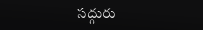సద్గురు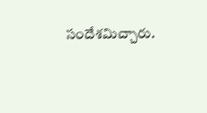సందేశమిచ్చారు.